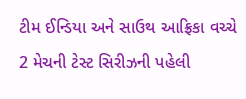ટીમ ઈન્ડિયા અને સાઉથ આફ્રિકા વચ્ચે 2 મેચની ટેસ્ટ સિરીઝની પહેલી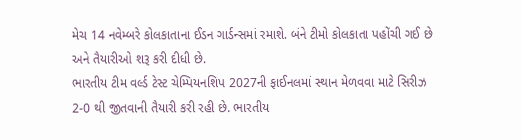મેચ 14 નવેમ્બરે કોલકાતાના ઈડન ગાર્ડન્સમાં રમાશે. બંને ટીમો કોલકાતા પહોંચી ગઈ છે અને તૈયારીઓ શરૂ કરી દીધી છે.
ભારતીય ટીમ વર્લ્ડ ટેસ્ટ ચેમ્પિયનશિપ 2027ની ફાઈનલમાં સ્થાન મેળવવા માટે સિરીઝ 2-0 થી જીતવાની તૈયારી કરી રહી છે. ભારતીય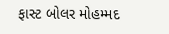ફાસ્ટ બોલર મોહમ્મદ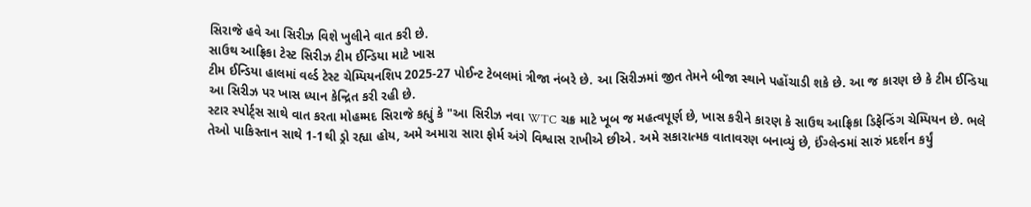સિરાજે હવે આ સિરીઝ વિશે ખુલીને વાત કરી છે.
સાઉથ આફ્રિકા ટેસ્ટ સિરીઝ ટીમ ઈન્ડિયા માટે ખાસ
ટીમ ઈન્ડિયા હાલમાં વર્લ્ડ ટેસ્ટ ચેમ્પિયનશિપ 2025-27 પોઈન્ટ ટેબલમાં ત્રીજા નંબરે છે. આ સિરીઝમાં જીત તેમને બીજા સ્થાને પહોંચાડી શકે છે. આ જ કારણ છે કે ટીમ ઈન્ડિયા આ સિરીઝ પર ખાસ ધ્યાન કેન્દ્રિત કરી રહી છે.
સ્ટાર સ્પોર્ટ્સ સાથે વાત કરતા મોહમ્મદ સિરાજે કહ્યું કે "આ સિરીઝ નવા WTC ચક્ર માટે ખૂબ જ મહત્વપૂર્ણ છે, ખાસ કરીને કારણ કે સાઉથ આફ્રિકા ડિફેન્ડિંગ ચેમ્પિયન છે. ભલે તેઓ પાકિસ્તાન સાથે 1-1થી ડ્રો રહ્યા હોય, અમે અમારા સારા ફોર્મ અંગે વિશ્વાસ રાખીએ છીએ. અમે સકારાત્મક વાતાવરણ બનાવ્યું છે, ઈંગ્લેન્ડમાં સારું પ્રદર્શન કર્યું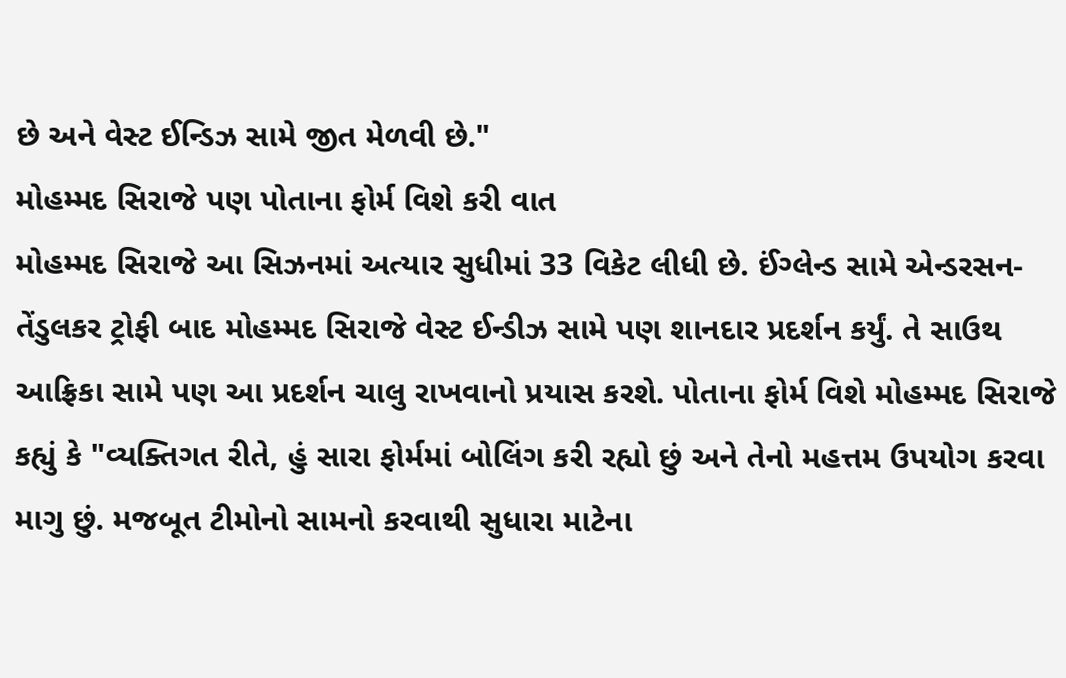છે અને વેસ્ટ ઈન્ડિઝ સામે જીત મેળવી છે."
મોહમ્મદ સિરાજે પણ પોતાના ફોર્મ વિશે કરી વાત
મોહમ્મદ સિરાજે આ સિઝનમાં અત્યાર સુધીમાં 33 વિકેટ લીધી છે. ઈંગ્લેન્ડ સામે એન્ડરસન-તેંડુલકર ટ્રોફી બાદ મોહમ્મદ સિરાજે વેસ્ટ ઈન્ડીઝ સામે પણ શાનદાર પ્રદર્શન કર્યું. તે સાઉથ આફ્રિકા સામે પણ આ પ્રદર્શન ચાલુ રાખવાનો પ્રયાસ કરશે. પોતાના ફોર્મ વિશે મોહમ્મદ સિરાજે કહ્યું કે "વ્યક્તિગત રીતે, હું સારા ફોર્મમાં બોલિંગ કરી રહ્યો છું અને તેનો મહત્તમ ઉપયોગ કરવા માગુ છું. મજબૂત ટીમોનો સામનો કરવાથી સુધારા માટેના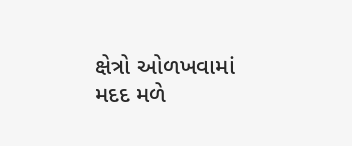ક્ષેત્રો ઓળખવામાં મદદ મળે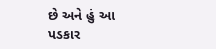છે અને હું આ પડકાર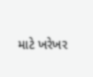માટે ખરેખર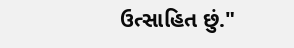ઉત્સાહિત છું."